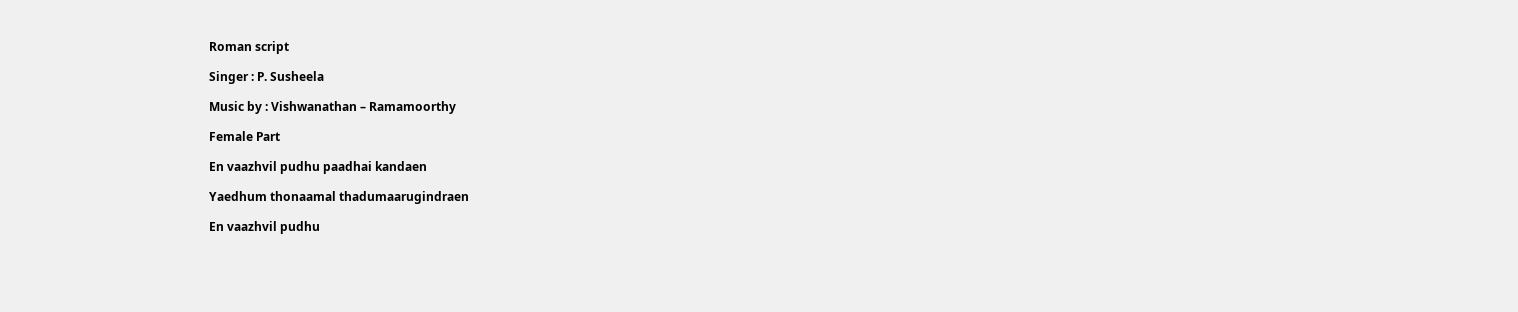Roman script

Singer : P. Susheela

Music by : Vishwanathan – Ramamoorthy

Female Part

En vaazhvil pudhu paadhai kandaen

Yaedhum thonaamal thadumaarugindraen

En vaazhvil pudhu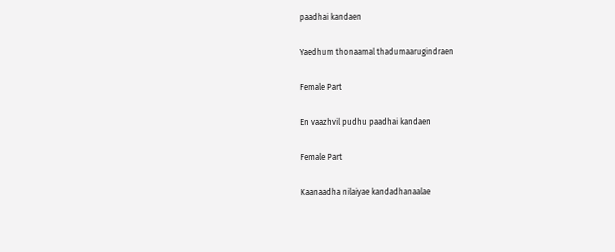paadhai kandaen

Yaedhum thonaamal thadumaarugindraen

Female Part

En vaazhvil pudhu paadhai kandaen

Female Part

Kaanaadha nilaiyae kandadhanaalae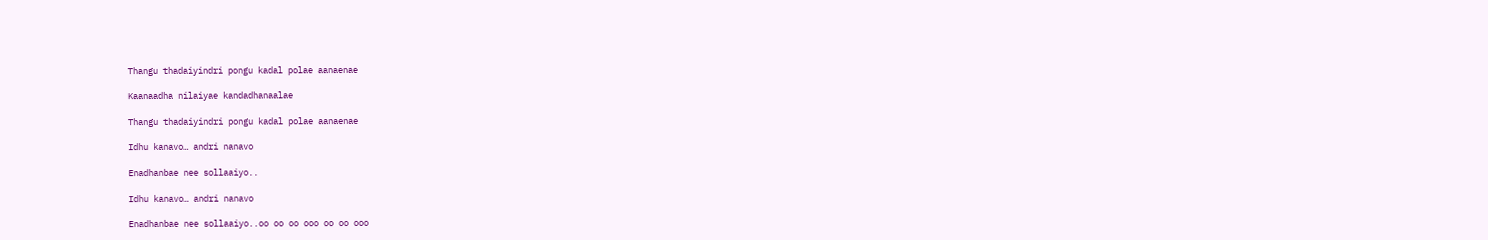Thangu thadaiyindri pongu kadal polae aanaenae

Kaanaadha nilaiyae kandadhanaalae

Thangu thadaiyindri pongu kadal polae aanaenae

Idhu kanavo… andri nanavo

Enadhanbae nee sollaaiyo..

Idhu kanavo… andri nanavo

Enadhanbae nee sollaaiyo..oo oo oo ooo oo oo ooo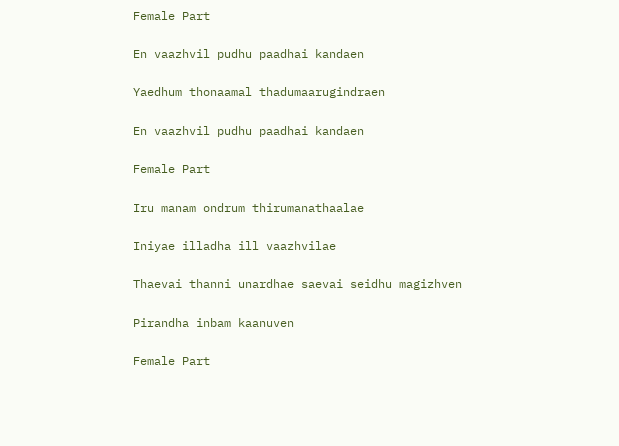Female Part

En vaazhvil pudhu paadhai kandaen

Yaedhum thonaamal thadumaarugindraen

En vaazhvil pudhu paadhai kandaen

Female Part

Iru manam ondrum thirumanathaalae

Iniyae illadha ill vaazhvilae

Thaevai thanni unardhae saevai seidhu magizhven

Pirandha inbam kaanuven

Female Part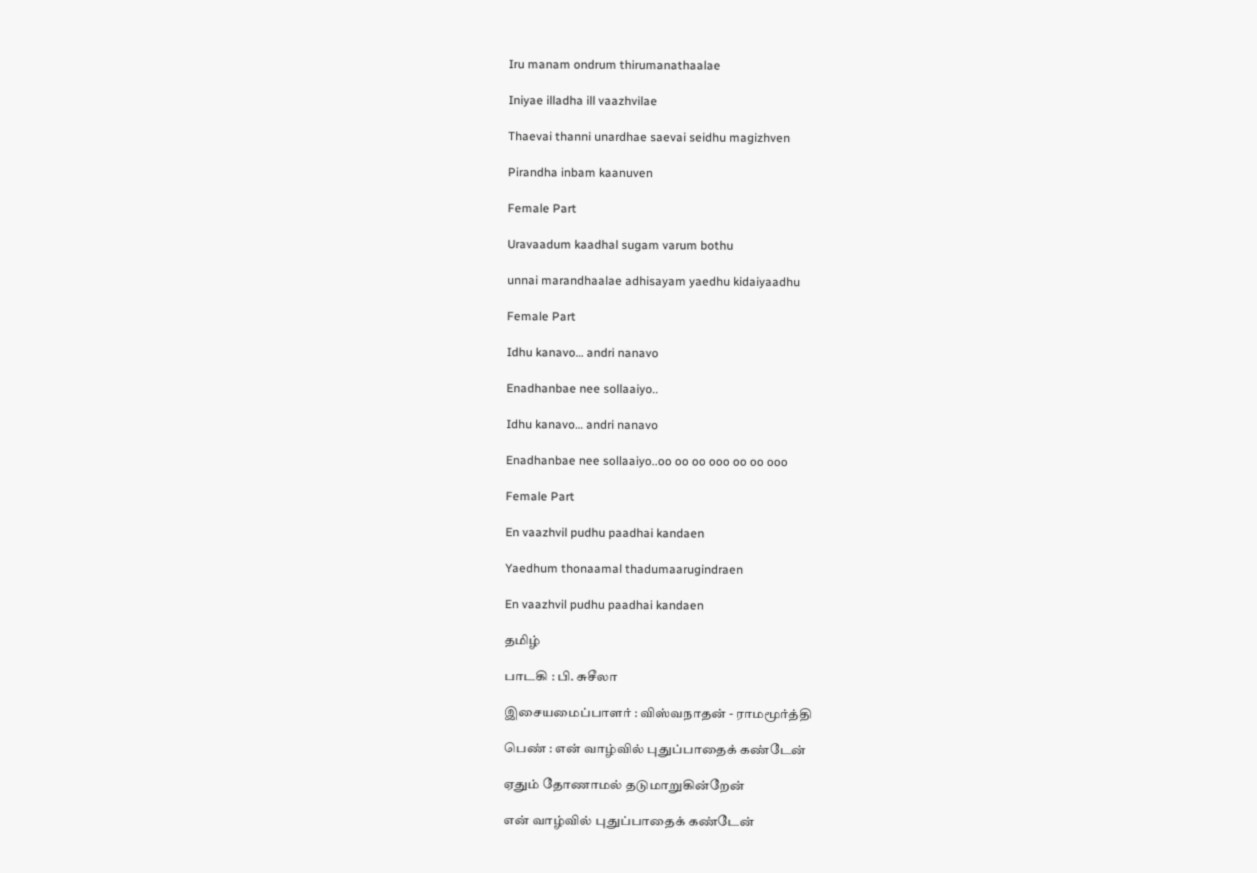Iru manam ondrum thirumanathaalae

Iniyae illadha ill vaazhvilae

Thaevai thanni unardhae saevai seidhu magizhven

Pirandha inbam kaanuven

Female Part

Uravaadum kaadhal sugam varum bothu

unnai marandhaalae adhisayam yaedhu kidaiyaadhu

Female Part

Idhu kanavo… andri nanavo

Enadhanbae nee sollaaiyo..

Idhu kanavo… andri nanavo

Enadhanbae nee sollaaiyo..oo oo oo ooo oo oo ooo

Female Part

En vaazhvil pudhu paadhai kandaen

Yaedhum thonaamal thadumaarugindraen

En vaazhvil pudhu paadhai kandaen

தமிழ்

பாடகி : பி. சுசீலா

இசையமைப்பாளர் : விஸ்வநாதன் - ராமமூர்த்தி

பெண் : என் வாழ்வில் புதுப்பாதைக் கண்டேன்

ஏதும் தோணாமல் தடுமாறுகின்றேன்

என் வாழ்வில் புதுப்பாதைக் கண்டேன்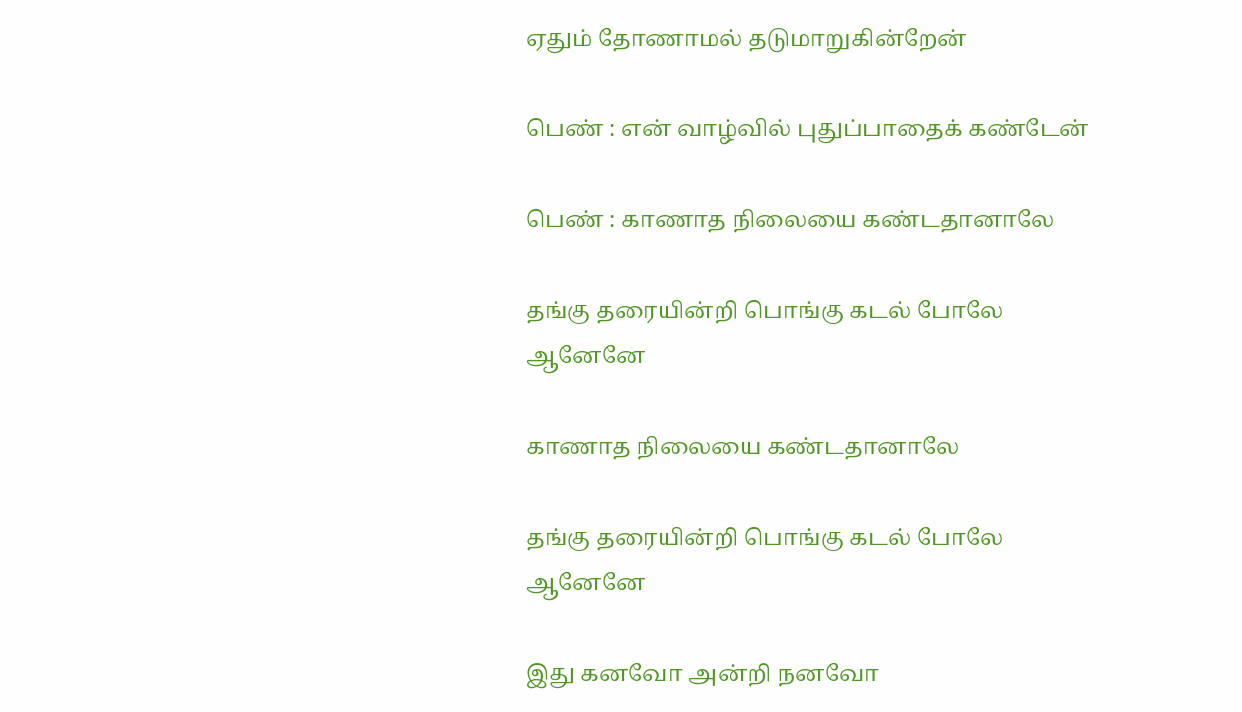ஏதும் தோணாமல் தடுமாறுகின்றேன்

பெண் : என் வாழ்வில் புதுப்பாதைக் கண்டேன்

பெண் : காணாத நிலையை கண்டதானாலே

தங்கு தரையின்றி பொங்கு கடல் போலே ஆனேனே

காணாத நிலையை கண்டதானாலே

தங்கு தரையின்றி பொங்கு கடல் போலே ஆனேனே

இது கனவோ அன்றி நனவோ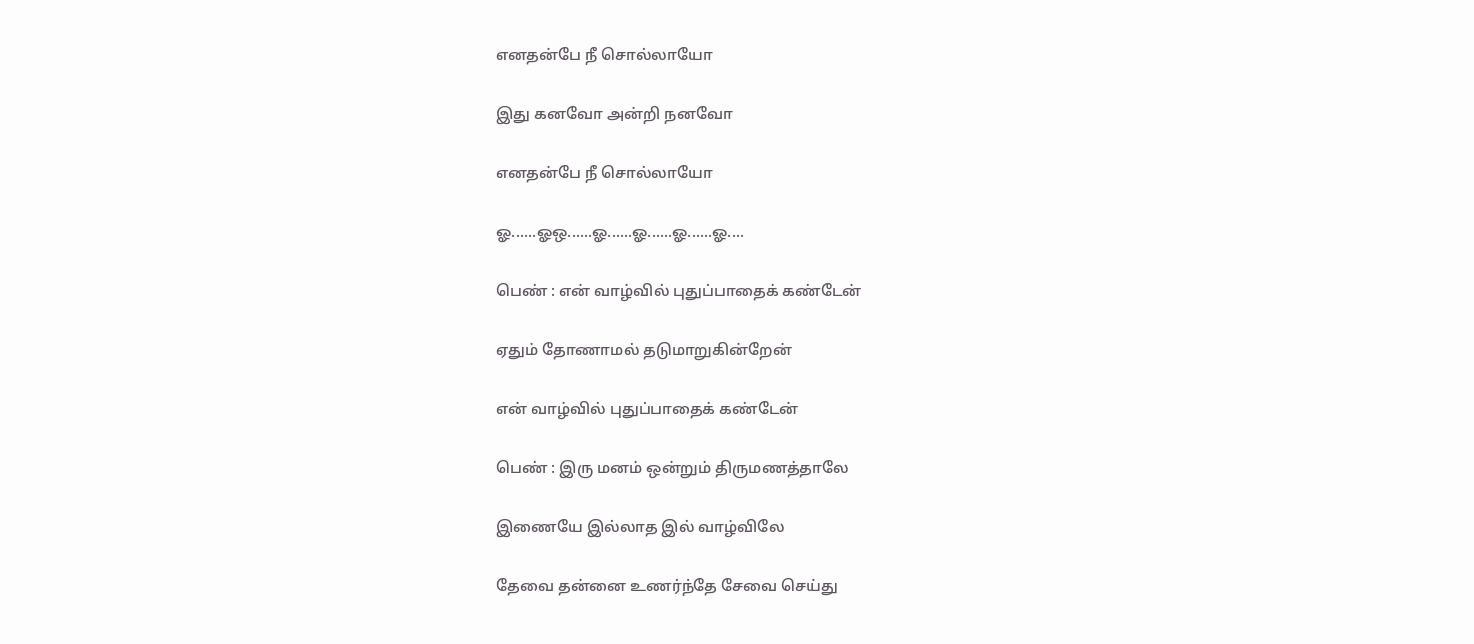எனதன்பே நீ சொல்லாயோ

இது கனவோ அன்றி நனவோ

எனதன்பே நீ சொல்லாயோ

ஓ......ஓஒ......ஓ......ஓ......ஓ......ஓ....

பெண் : என் வாழ்வில் புதுப்பாதைக் கண்டேன்

ஏதும் தோணாமல் தடுமாறுகின்றேன்

என் வாழ்வில் புதுப்பாதைக் கண்டேன்

பெண் : இரு மனம் ஒன்றும் திருமணத்தாலே

இணையே இல்லாத இல் வாழ்விலே

தேவை தன்னை உணர்ந்தே சேவை செய்து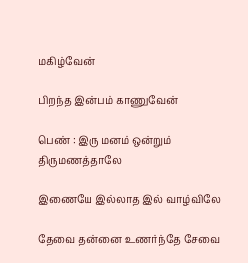மகிழ்வேன்

பிறந்த இன்பம் காணுவேன்

பெண் : இரு மனம் ஒன்றும் திருமணத்தாலே

இணையே இல்லாத இல் வாழ்விலே

தேவை தன்னை உணர்ந்தே சேவை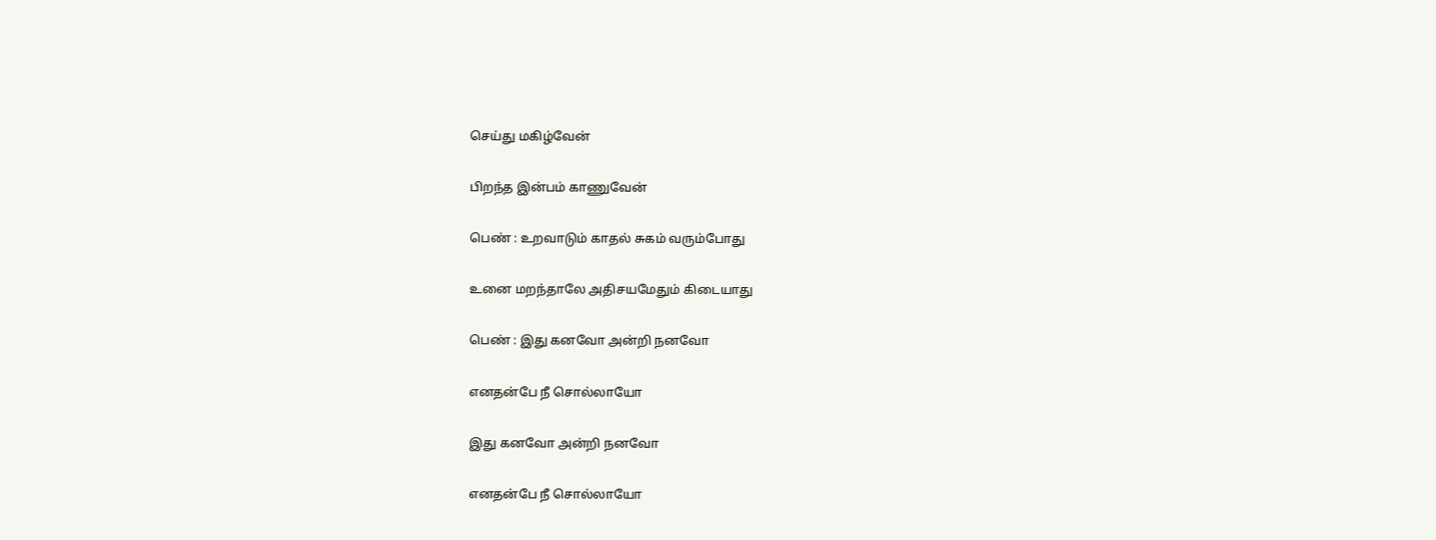செய்து மகிழ்வேன்

பிறந்த இன்பம் காணுவேன்

பெண் : உறவாடும் காதல் சுகம் வரும்போது

உனை மறந்தாலே அதிசயமேதும் கிடையாது

பெண் : இது கனவோ அன்றி நனவோ

எனதன்பே நீ சொல்லாயோ

இது கனவோ அன்றி நனவோ

எனதன்பே நீ சொல்லாயோ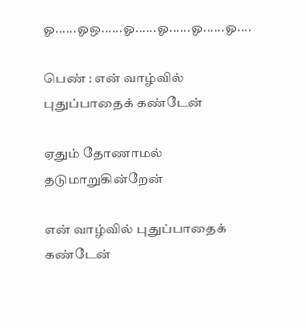ஓ......ஓஒ......ஓ......ஓ......ஓ......ஓ....

பெண் : என் வாழ்வில் புதுப்பாதைக் கண்டேன்

ஏதும் தோணாமல் தடுமாறுகின்றேன்

என் வாழ்வில் புதுப்பாதைக் கண்டேன்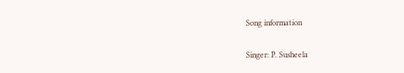Song information

Singer: P. Susheela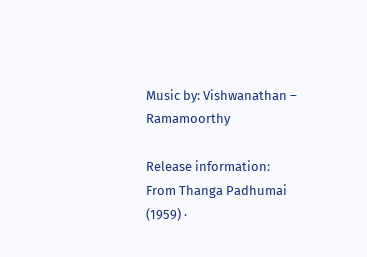Music by: Vishwanathan – Ramamoorthy

Release information: From Thanga Padhumai (1959) ·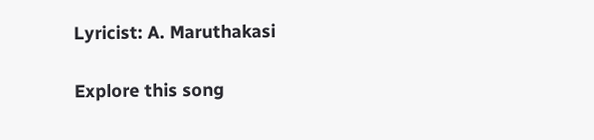Lyricist: A. Maruthakasi

Explore this song